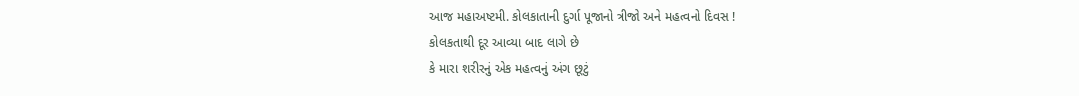આજ મહાઅષ્ટમી. કોલકાતાની દુર્ગા પૂજાનો ત્રીજો અને મહત્વનો દિવસ !
કોલકતાથી દૂર આવ્યા બાદ લાગે છે
કે મારા શરીરનું એક મહત્વનું અંગ છૂટું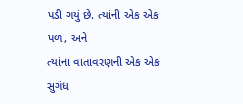પડી ગયું છે. ત્યાંની એક એક પળ, અને
ત્યાંના વાતાવરણની એક એક સુગંધ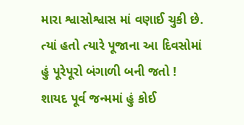મારા શ્વાસોશ્વાસ માં વણાઈ ચુકી છે.
ત્યાં હતો ત્યારે પૂજાના આ દિવસોમાં
હું પૂરેપૂરો બંગાળી બની જતો !
શાયદ પૂર્વ જન્મમાં હું કોઈ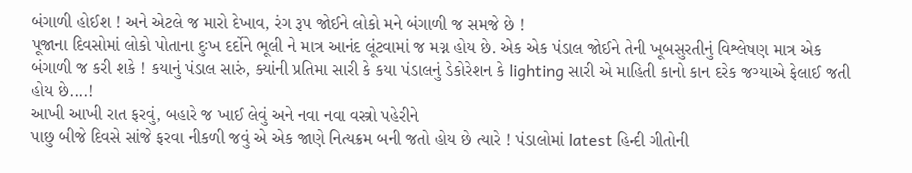બંગાળી હોઈશ ! અને એટલે જ મારો દેખાવ, રંગ રૂપ જોઈને લોકો મને બંગાળી જ સમજે છે !
પૂજાના દિવસોમાં લોકો પોતાના દુઃખ દર્દોને ભૂલી ને માત્ર આનંદ લૂંટવામાં જ મગ્ન હોય છે. એક એક પંડાલ જોઈને તેની ખૂબસુરતીનું વિશ્લેષણ માત્ર એક બંગાળી જ કરી શકે ! કયાનું પંડાલ સારું, ક્યાંની પ્રતિમા સારી કે કયા પંડાલનું ડેકોરેશન કે lighting સારી એ માહિતી કાનો કાન દરેક જગ્યાએ ફેલાઈ જતી હોય છે....!
આખી આખી રાત ફરવું, બહારે જ ખાઈ લેવું અને નવા નવા વસ્ત્રો પહેરીને
પાછુ બીજે દિવસે સાંજે ફરવા નીકળી જવું એ એક જાણે નિત્યક્રમ બની જતો હોય છે ત્યારે ! પંડાલોમાં latest હિન્દી ગીતોની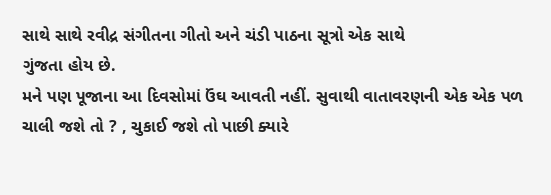સાથે સાથે રવીદ્ર સંગીતના ગીતો અને ચંડી પાઠના સૂત્રો એક સાથે
ગુંજતા હોય છે.
મને પણ પૂજાના આ દિવસોમાં ઉંઘ આવતી નહીં. સુવાથી વાતાવરણની એક એક પળ ચાલી જશે તો ? , ચુકાઈ જશે તો પાછી ક્યારે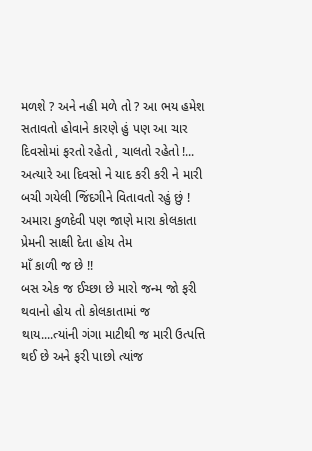મળશે ? અને નહી મળે તો ? આ ભય હમેશ સતાવતો હોવાને કારણે હું પણ આ ચાર દિવસોમાં ફરતો રહેતો , ચાલતો રહેતો !...
અત્યારે આ દિવસો ને યાદ કરી કરી ને મારી બચી ગયેલી જિંદગીને વિતાવતો રહું છું !
અમારા કુળદેવી પણ જાણે મારા કોલકાતા પ્રેમની સાક્ષી દેતા હોય તેમ
માઁ કાળી જ છે !!
બસ એક જ ઈચ્છા છે મારો જન્મ જો ફરી થવાનો હોય તો કોલકાતામાં જ
થાય....ત્યાંની ગંગા માટીથી જ મારી ઉત્પત્તિ થઈ છે અને ફરી પાછો ત્યાંજ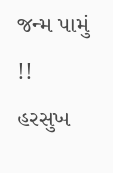જન્મ પામું !!
હરસુખ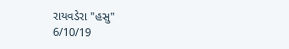રાયવડેરા "હસુ"
6/10/19